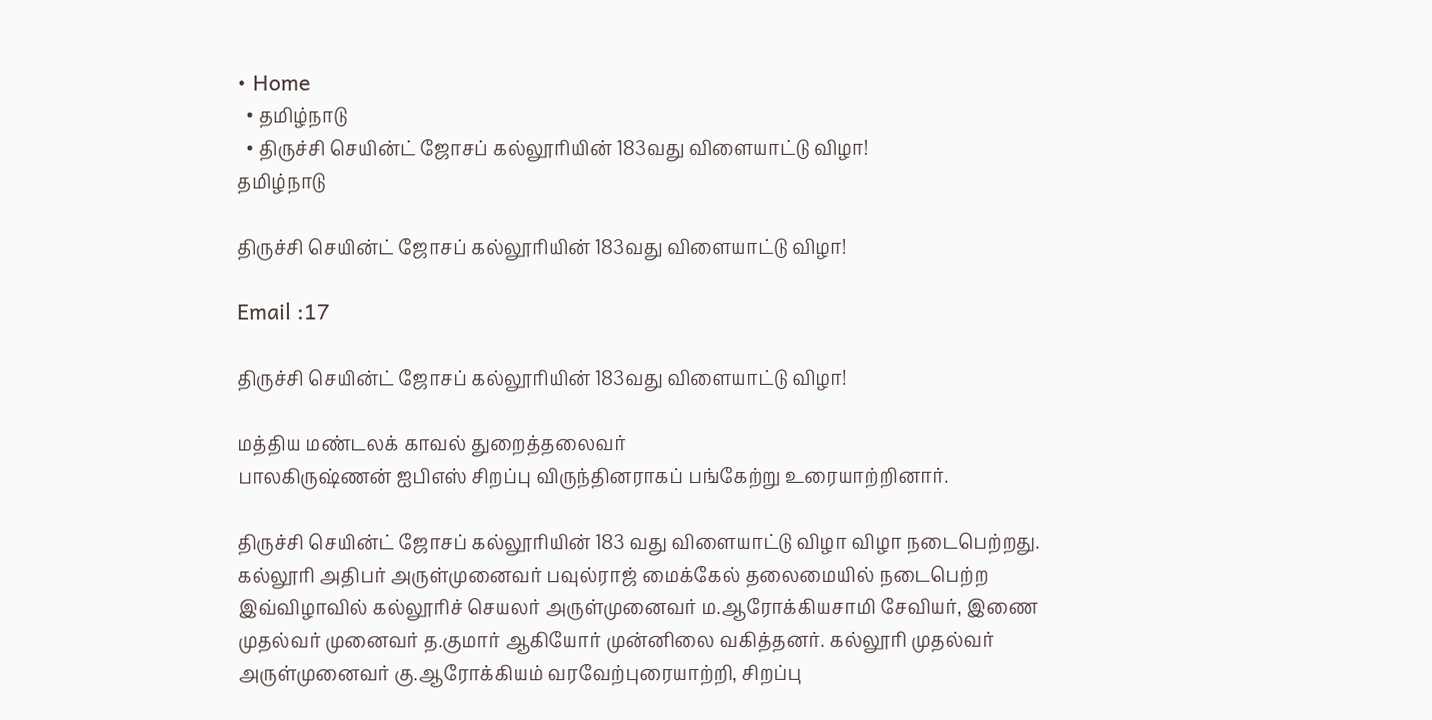• Home
  • தமிழ்நாடு
  • திருச்சி செயின்ட் ஜோசப் கல்லூரியின் 183வது விளையாட்டு விழா!
தமிழ்நாடு

திருச்சி செயின்ட் ஜோசப் கல்லூரியின் 183வது விளையாட்டு விழா!

Email :17

திருச்சி செயின்ட் ஜோசப் கல்லூரியின் 183வது விளையாட்டு விழா!

மத்திய மண்டலக் காவல் துறைத்தலைவர்
பாலகிருஷ்ணன் ஐபிஎஸ் சிறப்பு விருந்தினராகப் பங்கேற்று உரையாற்றினார்.

திருச்சி செயின்ட் ஜோசப் கல்லூரியின் 183 வது விளையாட்டு விழா விழா நடைபெற்றது. கல்லூரி அதிபர் அருள்முனைவர் பவுல்ராஜ் மைக்கேல் தலைமையில் நடைபெற்ற இவ்விழாவில் கல்லூரிச் செயலர் அருள்முனைவர் ம.ஆரோக்கியசாமி சேவியர், இணை முதல்வர் முனைவர் த.குமார் ஆகியோர் முன்னிலை வகித்தனர். கல்லூரி முதல்வர் அருள்முனைவர் கு.ஆரோக்கியம் வரவேற்புரையாற்றி, சிறப்பு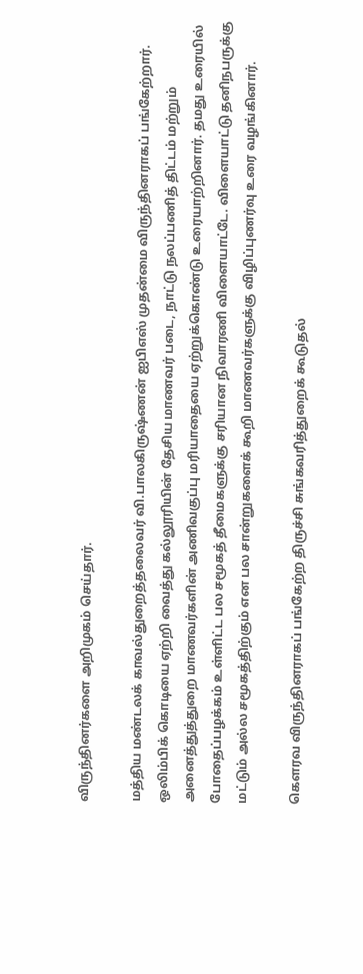விருந்தினர்களை அறிமுகம் செய்தார்.

மத்திய மண்டலக் காவல்துறைத்தலைவர் வி.பாலகிருஷ்ணன் ஐபிஎஸ் முதன்மை விருந்தினராகப் பங்கேற்றார். ஒலிம்பிக் கொடியை ஏற்றி வைத்து கல்லூரியின் தேசிய மாணவர் படை, நாட்டு நலப்பணித் திட்டம் மற்றும் அனைத்துத்துறை மாணவர்களின் அணிவகுப்பு மரியாதையை ஏற்றுக்கொண்டு உரையாற்றினார். தமது உரையில் போதைப்பழக்கம் உள்ளிட்ட பல சமூகத் தீமைகளுக்கு சரியான நிவாரணி விளையாட்டே. விளையாட்டு தனிநபருக்கு மட்டும் அல்ல சமூகத்திற்கும் என பல சான்றுகளைக் கூறி மாணவர்களுக்கு விழிப்புணர்வு உரை வழங்கினார்.

கௌரவ விருந்தினராகப் பங்கேற்ற திருச்சி சுங்கவரித்துறைக் கூடுதல்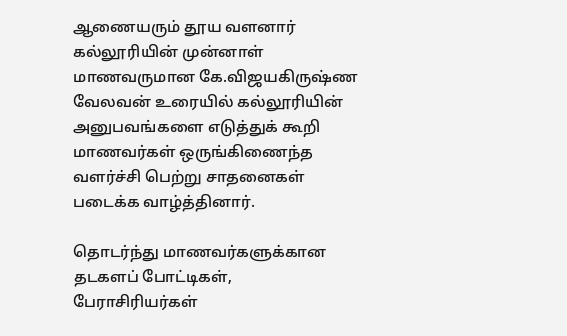ஆணையரும் தூய வளனார் கல்லூரியின் முன்னாள் மாணவருமான கே.விஜயகிருஷ்ண வேலவன் உரையில் கல்லூரியின் அனுபவங்களை எடுத்துக் கூறி மாணவர்கள் ஒருங்கிணைந்த வளர்ச்சி பெற்று சாதனைகள் படைக்க வாழ்த்தினார்.

தொடர்ந்து மாணவர்களுக்கான தடகளப் போட்டிகள், பேராசிரியர்கள்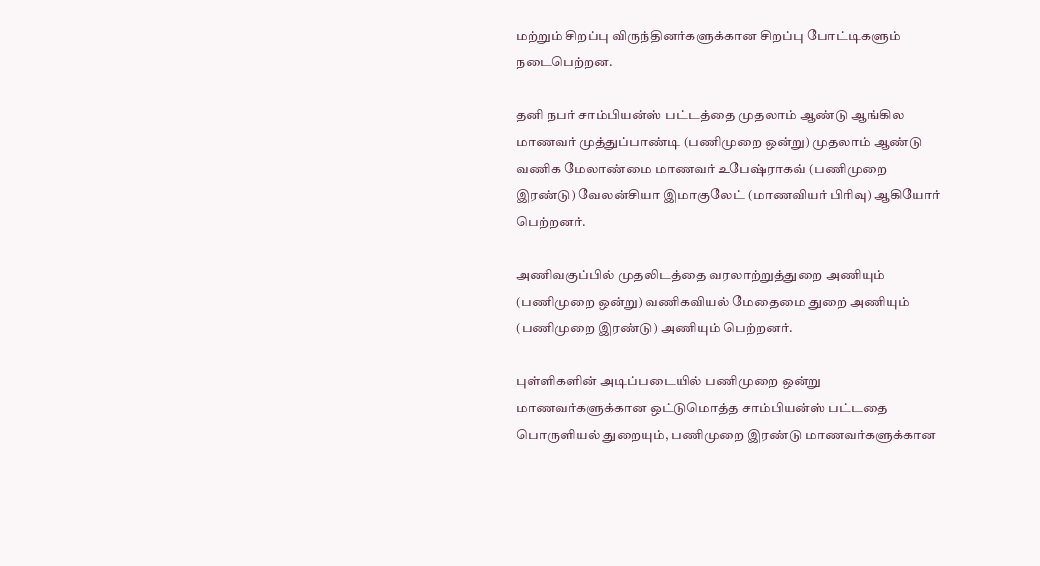மற்றும் சிறப்பு விருந்தினர்களுக்கான சிறப்பு போட்டிகளும் நடைபெற்றன.

தனி நபர் சாம்பியன்ஸ் பட்டத்தை முதலாம் ஆண்டு ஆங்கில மாணவர் முத்துப்பாண்டி (பணிமுறை ஒன்று) முதலாம் ஆண்டு வணிக மேலாண்மை மாணவர் உபேஷ்ராகவ் (பணிமுறை இரண்டு) வேலன்சியா இமாகுலேட் (மாணவியர் பிரிவு) ஆகியோர் பெற்றனர்.

அணிவகுப்பில் முதலிடத்தை வரலாற்றுத்துறை அணியும் (பணிமுறை ஒன்று) வணிகவியல் மேதைமை துறை அணியும் (பணிமுறை இரண்டு) அணியும் பெற்றனர்.

புள்ளிகளின் அடிப்படையில் பணிமுறை ஒன்று மாணவர்களுக்கான ஒட்டுமொத்த சாம்பியன்ஸ் பட்டதை பொருளியல் துறையும், பணிமுறை இரண்டு மாணவர்களுக்கான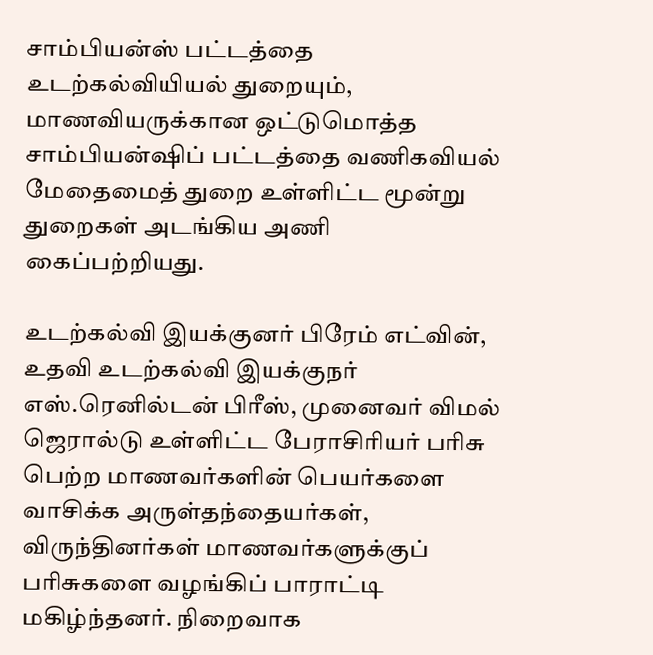சாம்பியன்ஸ் பட்டத்தை உடற்கல்வியியல் துறையும், மாணவியருக்கான ஒட்டுமொத்த சாம்பியன்ஷிப் பட்டத்தை வணிகவியல் மேதைமைத் துறை உள்ளிட்ட மூன்று துறைகள் அடங்கிய அணி கைப்பற்றியது.

உடற்கல்வி இயக்குனர் பிரேம் எட்வின், உதவி உடற்கல்வி இயக்குநர் எஸ்.ரெனில்டன் பிரீஸ், முனைவர் விமல் ஜெரால்டு உள்ளிட்ட பேராசிரியர் பரிசு பெற்ற மாணவர்களின் பெயர்களை வாசிக்க அருள்தந்தையர்கள், விருந்தினர்கள் மாணவர்களுக்குப் பரிசுகளை வழங்கிப் பாராட்டி மகிழ்ந்தனர். நிறைவாக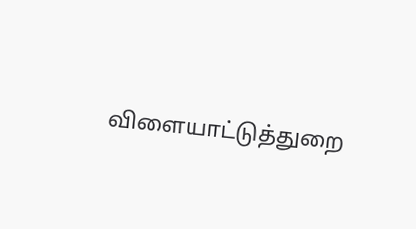விளையாட்டுத்துறை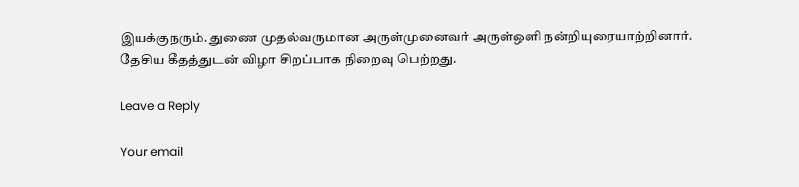இயக்குநரும். துணை முதல்வருமான அருள்முனைவர் அருள்ஒளி நன்றியுரையாற்றினார். தேசிய கீதத்துடன் விழா சிறப்பாக நிறைவு பெற்றது.

Leave a Reply

Your email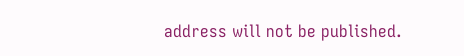address will not be published.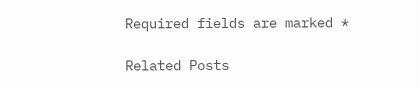Required fields are marked *

Related Posts